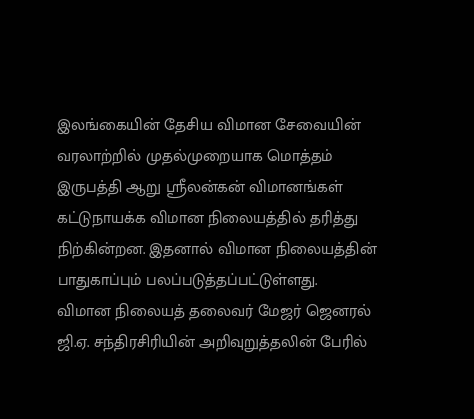இலங்கையின் தேசிய விமான சேவையின் வரலாற்றில் முதல்முறையாக மொத்தம் இருபத்தி ஆறு ஸ்ரீலன்கன் விமானங்கள் கட்டுநாயக்க விமான நிலையத்தில் தரித்து நிற்கின்றன. இதனால் விமான நிலையத்தின் பாதுகாப்பும் பலப்படுத்தப்பட்டுள்ளது.
விமான நிலையத் தலைவர் மேஜர் ஜெனரல் ஜி.ஏ. சந்திரசிரியின் அறிவுறுத்தலின் பேரில்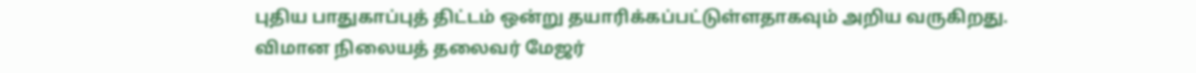புதிய பாதுகாப்புத் திட்டம் ஒன்று தயாரிக்கப்பட்டுள்ளதாகவும் அறிய வருகிறது.
விமான நிலையத் தலைவர் மேஜர்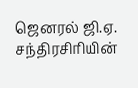ஜெனரல் ஜி.ஏ. சந்திரசிரியின்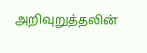அறிவுறுத்தலின்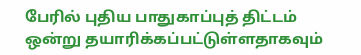பேரில் புதிய பாதுகாப்புத் திட்டம் ஒன்று தயாரிக்கப்பட்டுள்ளதாகவும்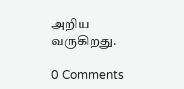அறிய வருகிறது.

0 Comments